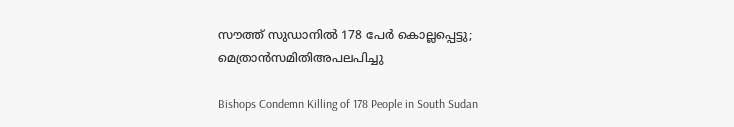സൗത്ത് സുഡാനില്‍ 178 പേര്‍ കൊല്ലപ്പെട്ടു; മെത്രാന്‍സമിതിഅപലപിച്ചു

Bishops Condemn Killing of 178 People in South Sudan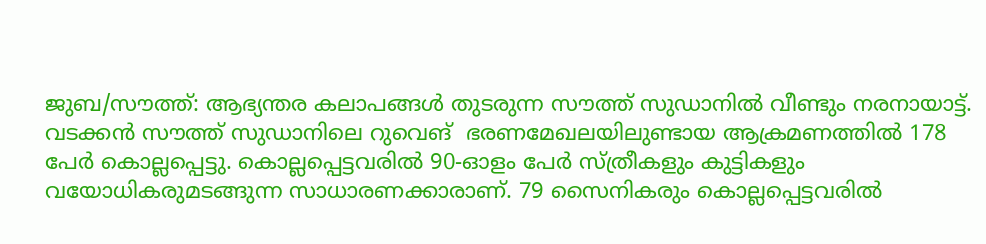ജുബ/സൗത്ത്: ആഭ്യന്തര കലാപങ്ങള്‍ തുടരുന്ന സൗത്ത് സുഡാനില്‍ വീണ്ടും നരനായാട്ട്. വടക്കന്‍ സൗത്ത് സുഡാനിലെ റുവെങ്  ഭരണമേഖലയിലുണ്ടായ ആക്രമണത്തില്‍ 178 പേര്‍ കൊല്ലപ്പെട്ടു. കൊല്ലപ്പെട്ടവരില്‍ 90-ഓളം പേര്‍ സ്ത്രീകളും കുട്ടികളും വയോധികരുമടങ്ങുന്ന സാധാരണക്കാരാണ്. 79 സൈനികരും കൊല്ലപ്പെട്ടവരില്‍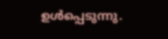ഉള്‍പ്പെടുന്നു.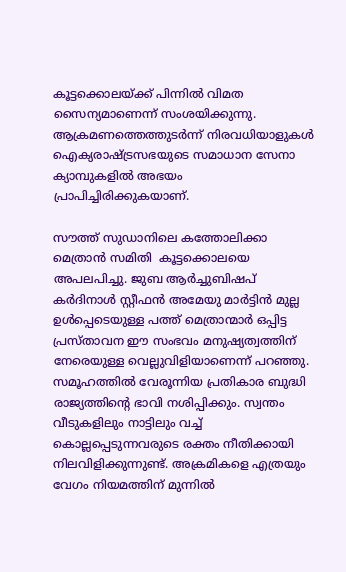കൂട്ടക്കൊലയ്ക്ക് പിന്നില്‍ വിമത സൈന്യമാണെന്ന് സംശയിക്കുന്നു. ആക്രമണത്തെത്തുടര്‍ന്ന് നിരവധിയാളുകള്‍ ഐക്യരാഷ്ട്രസഭയുടെ സമാധാന സേനാ ക്യാമ്പുകളില്‍ അഭയം പ്രാപിച്ചിരിക്കുകയാണ്.

സൗത്ത് സുഡാനിലെ കത്തോലിക്കാ മെത്രാന്‍ സമിതി  കൂട്ടക്കൊലയെ  അപലപിച്ചു. ജുബ ആര്‍ച്ചുബിഷപ് കര്‍ദിനാള്‍ സ്റ്റീഫന്‍ അമേയു മാര്‍ട്ടിന്‍ മുല്ല ഉള്‍പ്പെടെയുള്ള പത്ത് മെത്രാന്മാര്‍ ഒപ്പിട്ട പ്രസ്താവന ഈ സംഭവം മനുഷ്യത്വത്തിന് നേരെയുള്ള വെല്ലുവിളിയാണെന്ന് പറഞ്ഞു. സമൂഹത്തില്‍ വേരൂന്നിയ പ്രതികാര ബുദ്ധി രാജ്യത്തിന്റെ ഭാവി നശിപ്പിക്കും. സ്വന്തം വീടുകളിലും നാട്ടിലും വച്ച് കൊല്ലപ്പെടുന്നവരുടെ രക്തം നീതിക്കായി നിലവിളിക്കുന്നുണ്ട്. അക്രമികളെ എത്രയും വേഗം നിയമത്തിന് മുന്നില്‍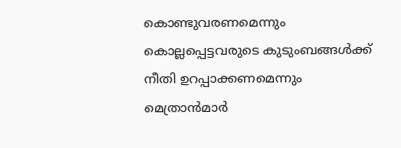കൊണ്ടുവരണമെന്നും കൊല്ലപ്പെട്ടവരുടെ കുടുംബങ്ങള്‍ക്ക് നീതി ഉറപ്പാക്കണമെന്നും മെത്രാന്‍മാര്‍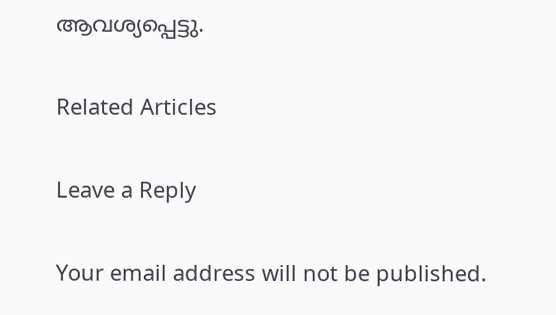ആവശ്യപ്പെട്ടു.

Related Articles

Leave a Reply

Your email address will not be published.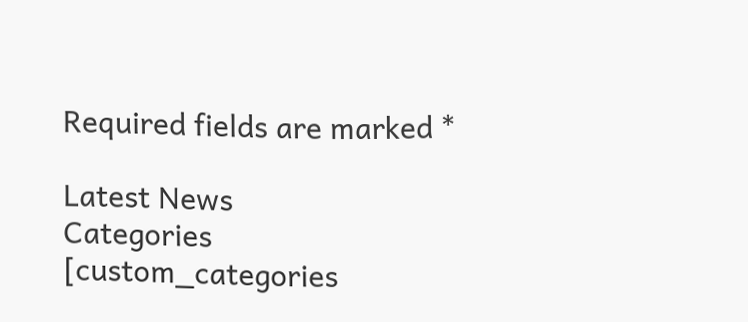Required fields are marked *

Latest News
Categories
[custom_categories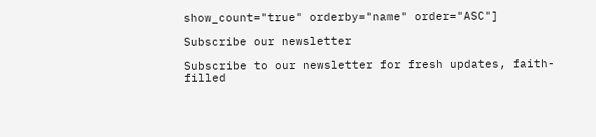show_count="true" orderby="name" order="ASC"]

Subscribe our newsletter

Subscribe to our newsletter for fresh updates, faith-filled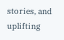stories, and uplifting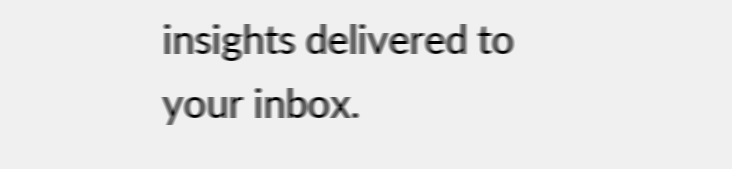insights delivered to your inbox.